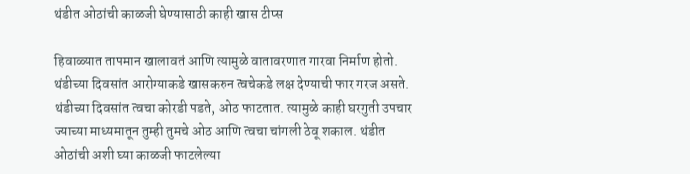थंडीत ओठांची काळजी घेण्यासाठी काही खास टीप्स

हिवाळ्यात तापमान खालावतं आणि त्यामुळे वातावरणात गारवा निर्माण होतो. थंडीच्या दिवसांत आरोग्याकडे खासकरुन त्वचेकडे लक्ष देण्याची फार गरज असते. थंडीच्या दिवसांत त्वचा कोरडी पडते, ओठ फाटतात. त्यामुळे काही घरगुती उपचार ज्याच्या माध्यमातून तुम्ही तुमचे ओठ आणि त्वचा चांगली ठेवू शकाल. थंडीत ओठांची अशी घ्या काळजी फाटलेल्या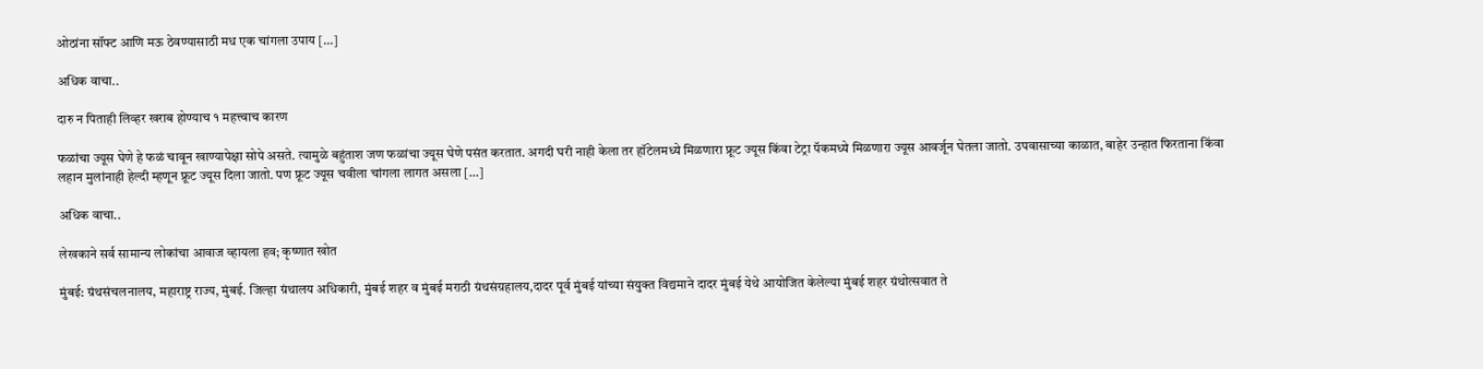ओठांना सॉफ्ट आणि मऊ ठेवण्यासाठी मध एक चांगला उपाय […]

अधिक वाचा..

दारु न पिताही लिव्हर खराब होण्याच १ महत्त्वाच कारण

फळांचा ज्यूस घेणे हे फळं चावून खाण्यापेक्षा सोपे असते. त्यामुळे बहुंताश जण फळांचा ज्यूस घेणे पसंत करतात. अगदी घरी नाही केला तर हॉटेलमध्ये मिळणारा फ्रूट ज्यूस किंवा टेट्रा पॅकमध्ये मिळणारा ज्यूस आवर्जून घेतला जातो. उपवासाच्या काळात, बाहेर उन्हात फिरताना किंवा लहान मुलांनाही हेल्दी म्हणून फ्रूट ज्यूस दिला जातो. पण फ्रूट ज्यूस चवीला चांगला लागत असला […]

अधिक वाचा..

लेखकाने सर्व सामान्य लोकांचा आवाज व्हायला हव; कृष्णात खोत

मुंबई: ग्रंथसंचलनालय, महाराष्ट्र राज्य, मुंबई. जिल्हा ग्रंथालय अधिकारी, मुंबई शहर व मुंबई मराठी ग्रंथसंग्रहालय,दादर पूर्व मुंबई यांच्या संयुक्त विद्यमाने दादर मुंबई येथे आयोजित केलेल्या मुंबई शहर ग्रंथोत्सवात ते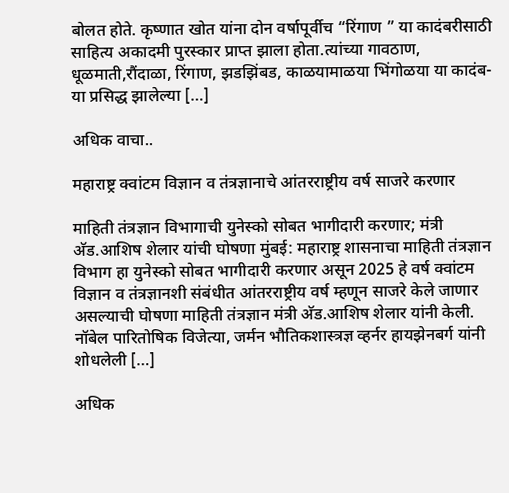बोलत होते. कृष्णात खोत यांना दोन वर्षापूर्वीच “रिंगाण ” या कादंबरीसाठी साहित्य अकादमी पुरस्कार प्राप्त झाला होता.त्यांच्या गावठाण, धूळमाती,रौंदाळा, रिंगाण, झडझिंबड, काळयामाळया भिंगोळया या कादंब-या प्रसिद्ध झालेल्या […]

अधिक वाचा..

महाराष्ट्र क्वांटम विज्ञान व तंत्रज्ञानाचे आंतरराष्ट्रीय वर्ष साजरे करणार

माहिती तंत्रज्ञान विभागाची युनेस्को सोबत भागीदारी करणार; मंत्री अ‍ॅड.आशिष शेलार यांची घोषणा मुंबई: महाराष्ट्र शासनाचा माहिती तंत्रज्ञान विभाग हा युनेस्को सोबत भागीदारी करणार असून 2025 हे वर्ष क्वांटम विज्ञान व तंत्रज्ञानशी संबंधीत आंतरराष्ट्रीय वर्ष म्हणून साजरे केले जाणार असल्याची घोषणा माहिती तंत्रज्ञान मंत्री अ‍ॅड.आशिष शेलार यांनी केली. नॉबेल पारितोषिक विजेत्या, जर्मन भौतिकशास्त्रज्ञ व्हर्नर हायझेनबर्ग यांनी शोधलेली […]

अधिक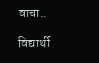वाचा..

विद्यार्थी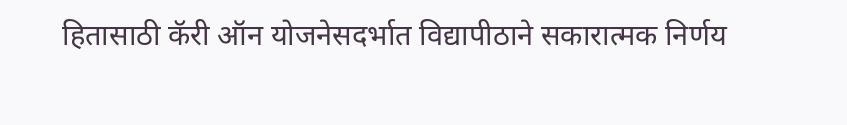हितासाठी कॅरी ऑन योजनेसदर्भात विद्यापीठाने सकारात्मक निर्णय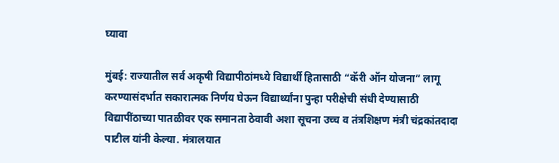घ्यावा

मुंबई: राज्यातील सर्व अकृषी विद्यापीठांमध्ये विद्यार्थी हितासाठी “कॅरी ऑन योजना” लागू करण्यासंदर्भात सकारात्मक निर्णय घेऊन विद्यार्थ्यांना पुन्हा परीक्षेची संधी देण्यासाठी विद्यापींठाच्या पातळीवर एक समानता ठेवावी अशा सूचना उच्च व तंत्रशिक्षण मंत्री चंद्रकांतदादा पाटील यांनी केल्या. मंत्रालयात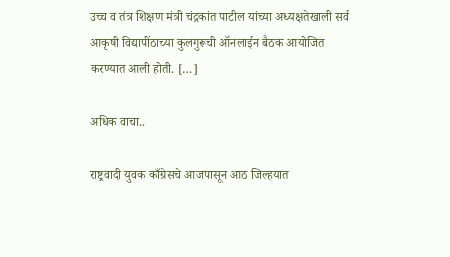उच्च व तंत्र शिक्षण मंत्री चंद्रकांत पाटील यांच्या अध्यक्षतेखाली सर्व आकृषी विद्यापींठाच्या कुलगुरूची ऑनलाईन बैठक आयोजित करण्यात आली होती. […]

अधिक वाचा..

राष्ट्रवादी युवक काँग्रेसचे आजपासून आठ जिल्हयात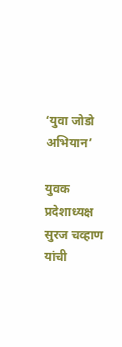‘युवा जोडो अभियान’

युवक प्रदेशाध्यक्ष सुरज चव्हाण यांची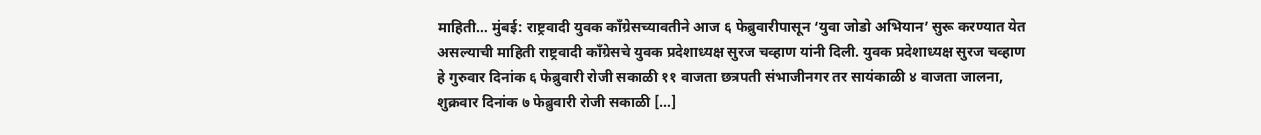माहिती… मुंबई: राष्ट्रवादी युवक काँग्रेसच्यावतीने आज ६ फेब्रुवारीपासून ‘युवा जोडो अभियान’ सुरू करण्यात येत असल्याची माहिती राष्ट्रवादी काँग्रेसचे युवक प्रदेशाध्यक्ष सुरज चव्हाण यांनी दिली. युवक प्रदेशाध्यक्ष सुरज चव्हाण हे गुरुवार दिनांक ६ फेब्रुवारी रोजी सकाळी ११ वाजता छत्रपती संभाजीनगर तर सायंकाळी ४ वाजता जालना, शुक्रवार दिनांक ७ फेब्रुवारी रोजी सकाळी […]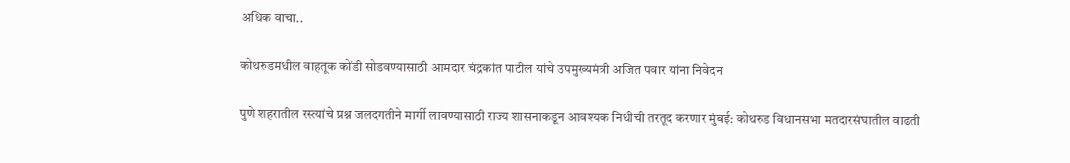अधिक वाचा..

कोथरुडमधील वाहतूक कोंडी सोडवण्यासाठी आमदार चंद्रकांत पाटील यांचे उपमुख्यमंत्री अजित पवार यांना निवेदन

पुणे शहरातील रस्त्यांचे प्रश्न जलदगतीने मार्गी लावण्यासाठी राज्य शासनाकडून आवश्यक निधीची तरतूद करणार मुंबई: कोथरुड विधानसभा मतदारसंघातील वाढती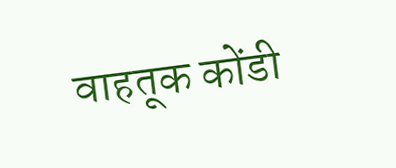वाहतूक कोंडी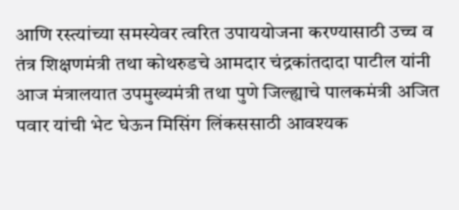आणि रस्त्यांच्या समस्येवर त्वरित उपाययोजना करण्यासाठी उच्च व तंत्र शिक्षणमंत्री तथा कोथरुडचे आमदार चंद्रकांतदादा पाटील यांनी आज मंत्रालयात उपमुख्यमंत्री तथा पुणे जिल्ह्याचे पालकमंत्री अजित पवार यांची भेट घेऊन मिसिंग लिंकससाठी आवश्यक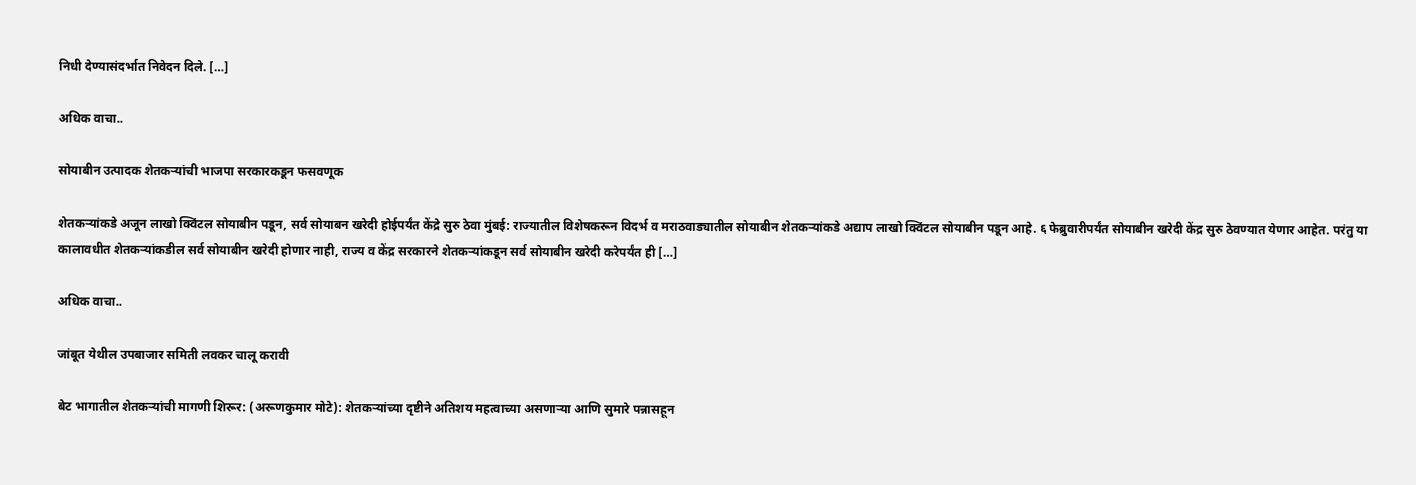निधी देण्यासंदर्भात निवेदन दिले. […]

अधिक वाचा..

सोयाबीन उत्पादक शेतकऱ्यांची भाजपा सरकारकडून फसवणूक

शेतकऱ्यांकडे अजून लाखो क्विंटल सोयाबीन पडून, सर्व सोयाबन खरेदी होईपर्यंत केंद्रे सुरु ठेवा मुंबई: राज्यातील विशेषकरून विदर्भ व मराठवाड्यातील सोयाबीन शेतकऱ्यांकडे अद्याप लाखो क्विंटल सोयाबीन पडून आहे. ६ फेब्रुवारीपर्यंत सोयाबीन खरेदी केंद्र सुरु ठेवण्यात येणार आहेत. परंतु या कालावधीत शेतकऱ्यांकडील सर्व सोयाबीन खरेदी होणार नाही, राज्य व केंद्र सरकारने शेतकऱ्यांकडून सर्व सोयाबीन खरेदी करेपर्यंत ही […]

अधिक वाचा..

जांबूत येथील उपबाजार समिती लवकर चालू करावी

बेट भागातील शेतकऱ्यांची मागणी शिरूर: (अरूणकुमार मोटे): शेतकऱ्यांच्या दृष्टीने अतिशय महत्वाच्या असणाऱ्या आणि सुमारे पन्नासहून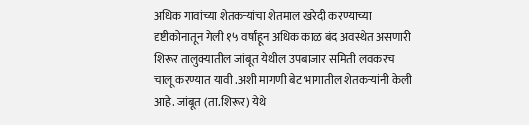अधिक गावांच्या शेतकऱ्यांचा शेतमाल खरेदी करण्याच्या दृष्टीकोनातून गेली १५ वर्षांहून अधिक काळ बंद अवस्थेत असणारी शिरूर तालुक्यातील जांबूत येथील उपबाजार समिती लवकरच चालू करण्यात यावी .अशी मागणी बेट भागातील शेतकऱ्यांनी केली आहे. जांबूत (ता.शिरूर) येथे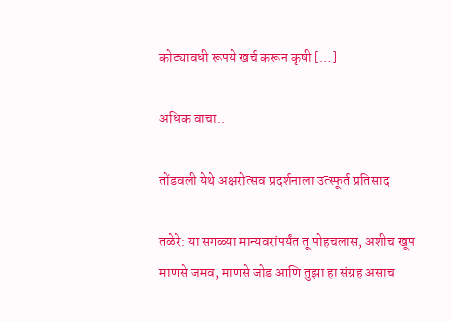कोट्यावधी रूपये खर्च करून कृषी […]

अधिक वाचा..

तोंडवली येथे अक्षरोत्सव प्रदर्शनाला उत्स्फूर्त प्रतिसाद

तळेरे: या सगळ्या मान्यवरांपर्यंत तू पोहचलास, अशीच खूप माणसे जमव, माणसे जोड आणि तुझा हा संग्रह असाच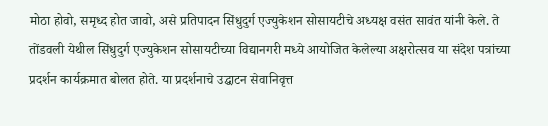मोठा होवो, समृध्द होत जावो, असे प्रतिपादन सिंधुदुर्ग एज्युकेशन सोसायटीचे अध्यक्ष वसंत सावंत यांनी केले. ते तोंडवली येथील सिंधुदुर्ग एज्युकेशन सोसायटीच्या विद्यानगरी मध्ये आयोजित केलेल्या अक्षरोत्सव या संदेश पत्रांच्या प्रदर्शन कार्यक्रमात बोलत होते. या प्रदर्शनाचे उद्घाटन सेवानिवृत्त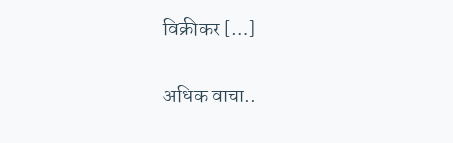विक्रीकर […]

अधिक वाचा..